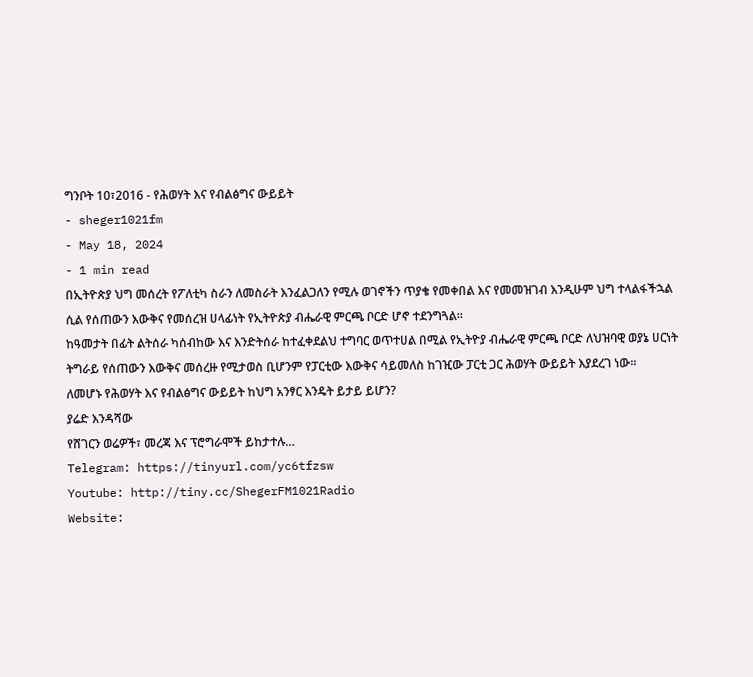ግንቦት 10፣2016 - የሕወሃት እና የብልፅግና ውይይት
- sheger1021fm
- May 18, 2024
- 1 min read
በኢትዮጵያ ህግ መሰረት የፖለቲካ ስራን ለመስራት እንፈልጋለን የሚሉ ወገኖችን ጥያቄ የመቀበል እና የመመዝገብ እንዲሁም ህግ ተላልፋችኋል ሲል የሰጠውን እውቅና የመሰረዝ ሀላፊነት የኢትዮጵያ ብሔራዊ ምርጫ ቦርድ ሆኖ ተደንግጓል፡፡
ከዓመታት በፊት ልትሰራ ካሰብከው እና እንድትሰራ ከተፈቀደልህ ተግባር ወጥተሀል በሚል የኢትዮያ ብሔራዊ ምርጫ ቦርድ ለህዝባዊ ወያኔ ሀርነት ትግራይ የሰጠውን እውቅና መሰረዙ የሚታወስ ቢሆንም የፓርቲው እውቅና ሳይመለስ ከገዢው ፓርቲ ጋር ሕወሃት ውይይት እያደረገ ነው፡፡
ለመሆኑ የሕወሃት እና የብልፅግና ውይይት ከህግ አንፃር እንዴት ይታይ ይሆን?
ያሬድ እንዳሻው
የሸገርን ወሬዎች፣ መረጃ እና ፕሮግራሞች ይከታተሉ…
Telegram: https://tinyurl.com/yc6tfzsw
Youtube: http://tiny.cc/ShegerFM1021Radio
Website: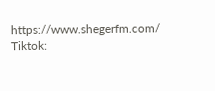https://www.shegerfm.com/
Tiktok: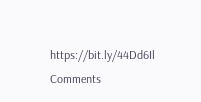https://bit.ly/44Dd6Il
Comments